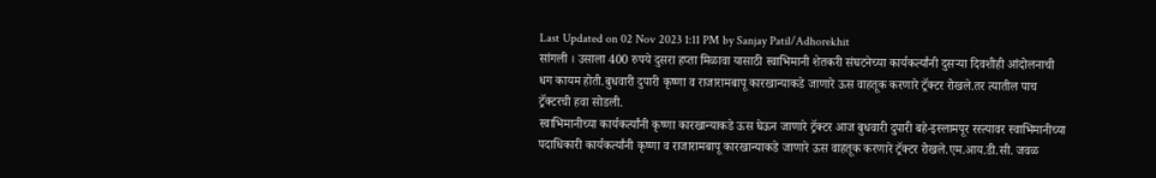Last Updated on 02 Nov 2023 1:11 PM by Sanjay Patil/Adhorekhit
सांगली । उसाला 400 रुपये दुसरा हप्ता मिळावा यासाठी स्वाभिमानी शेतकरी संघटनेच्या कार्यकर्त्यांनी दुसऱ्या दिवशीही आंदोलनाची धग कायम होती.बुधवारी दुपारी कृष्णा व राजारामबापू कारखान्याकडे जाणारे ऊस वाहतूक करणारे ट्रॅक्टर रोखले.तर त्यातील पाच ट्रॅक्टरची हवा सोडली.
स्वाभिमानीच्या कार्यकर्त्यांनी कृष्णा कारखान्याकडे ऊस घेऊन जाणारे ट्रॅक्टर आज बुधवारी दुपारी बहे-इस्लामपूर रस्त्यावर स्वाभिमानीच्या पदाधिकारी कार्यकर्त्यांनी कृष्णा व राजारामबापू कारखान्याकडे जाणारे ऊस वाहतूक करणारे ट्रॅक्टर रोखले.एम.आय.डी.सी. जवळ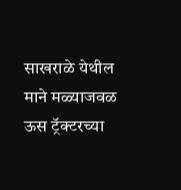साखराळे येथील माने मळ्याजवळ ऊस ट्रॅक्टरच्या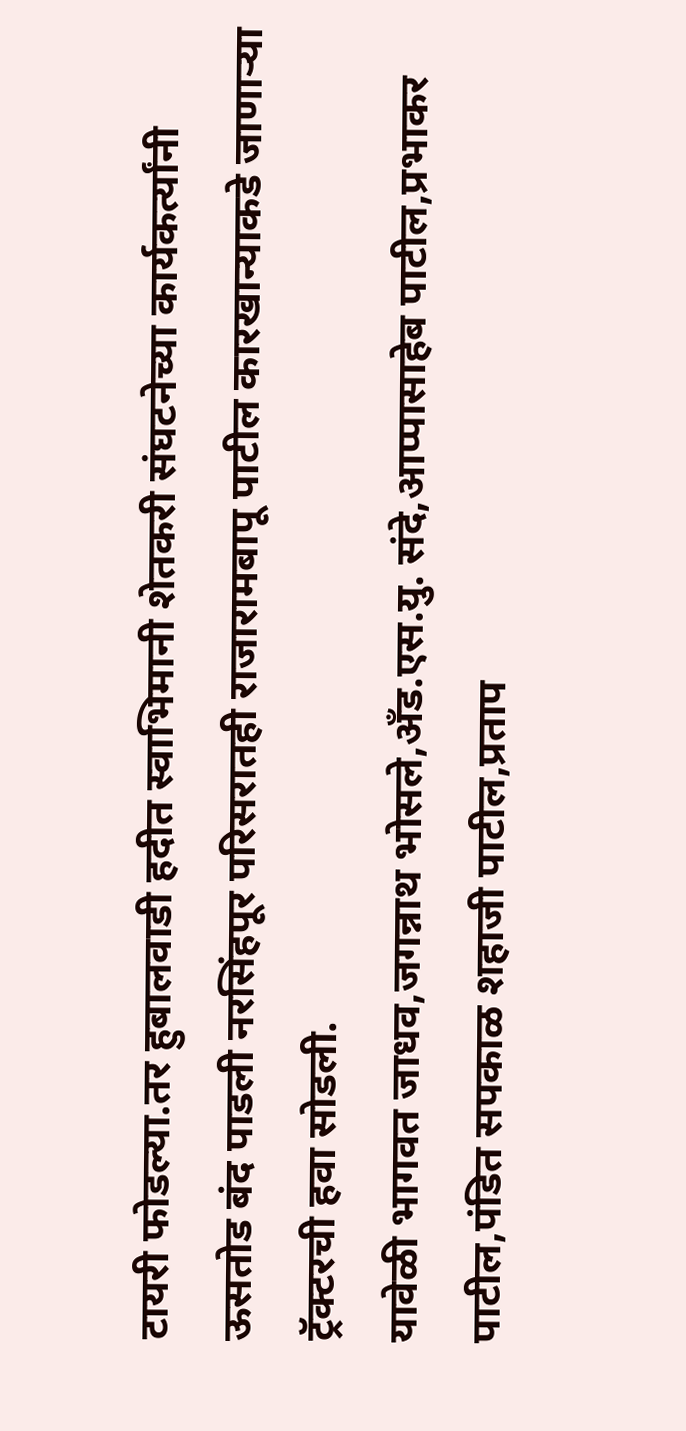टायरी फोडल्या.तर हुबालवाडी हदीत स्वाभिमानी शेतकरी संघटनेच्या कार्यकर्त्यांनी ऊसतोड बंद पाडली नरसिंहपूर परिसरातही राजारामबापू पाटील कारखान्याकडे जाणाऱ्या ट्रॅक्टरची हवा सोडली.
यावेळी भागवत जाधव,जगन्नाथ भोसले,अँड.एस.यु. संदे,आप्पासाहेब पाटील,प्रभाकर पाटील,पंडित सपकाळ शहाजी पाटील,प्रताप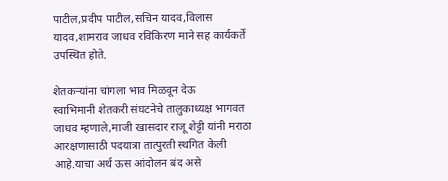पाटील,प्रदीप पाटील,सचिन यादव,विलास यादव,शामराव जाधव रविकिरण माने सह कार्यकर्ते उपस्थित होते.

शेतकऱ्यांना चांगला भाव मिळवून देऊ
स्वाभिमानी शेतकरी संघटनेचे तालुकाध्यक्ष भागवत जाधव म्हणाले,माजी खासदार राजू शेट्टी यांनी मराठा आरक्षणासाठी पदयात्रा तात्पुरती स्थगित केली आहे.याचा अर्थ ऊस आंदोलन बंद असे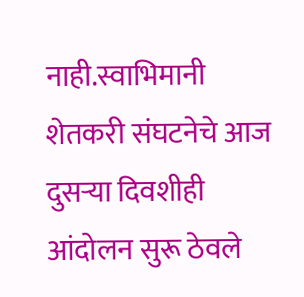नाही.स्वाभिमानी शेतकरी संघटनेचे आज दुसऱ्या दिवशीही आंदोलन सुरू ठेवले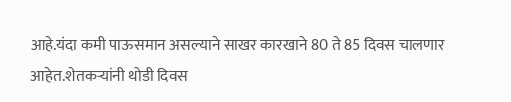आहे.यंदा कमी पाऊसमान असल्याने साखर कारखाने 80 ते 85 दिवस चालणार आहेत.शेतकऱ्यांनी थोडी दिवस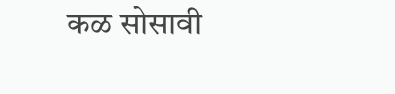कळ सोसावी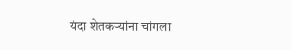यंदा शेतकऱ्यांना चांगला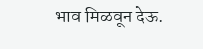भाव मिळवून देऊ.